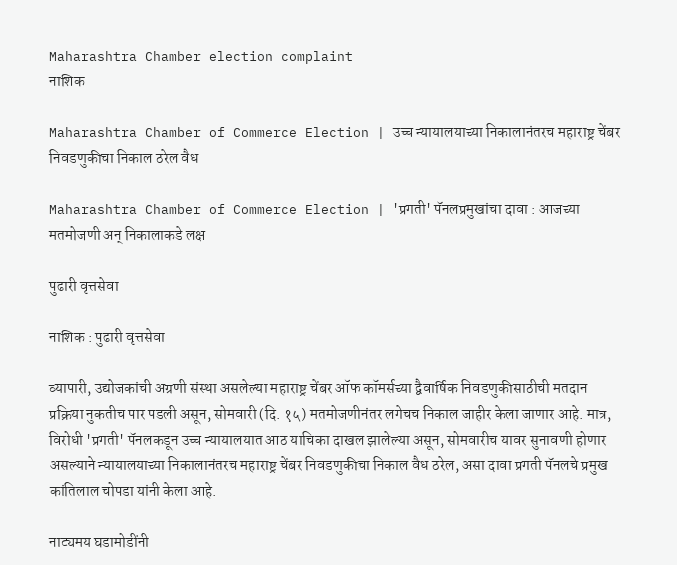Maharashtra Chamber election complaint
नाशिक

Maharashtra Chamber of Commerce Election | उच्च न्यायालयाच्या निकालानंतरच महाराष्ट्र चेंबर निवडणुकीचा निकाल ठरेल वैध

Maharashtra Chamber of Commerce Election | 'प्रगती' पॅनलप्रमुखांचा दावा : आजच्या मतमोजणी अन् निकालाकडे लक्ष

पुढारी वृत्तसेवा

नाशिक : पुढारी वृत्तसेवा

व्यापारी, उद्योजकांची अग्रणी संस्था असलेल्या महाराष्ट्र चेंबर ऑफ कॉमर्सच्या द्वैवार्षिक निवडणुकीसाठीची मतदान प्रक्रिया नुकतीच पार पडली असून, सोमवारी (दि. १५) मतमोजणीनंतर लगेचच निकाल जाहीर केला जाणार आहे. मात्र, विरोधी 'प्रगती' पॅनलकडून उच्च न्यायालयात आठ याचिका दाखल झालेल्या असून, सोमवारीच यावर सुनावणी होणार असल्याने न्यायालयाच्या निकालानंतरच महाराष्ट्र चेंबर निवडणुकीचा निकाल वैध ठरेल, असा दावा प्रगती पॅनलचे प्रमुख कांतिलाल चोपडा यांनी केला आहे.

नाट्यमय घडामोडींनी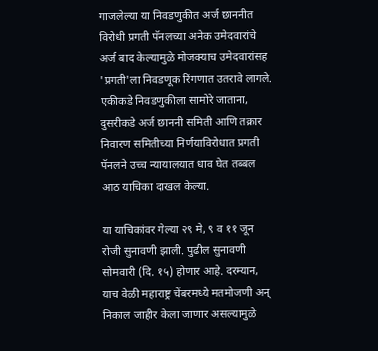गाजलेल्या या निवडणुकीत अर्ज छाननीत विरोधी प्रगती पॅनलच्या अनेक उमेदवारांचे अर्ज बाद केल्यामुळे मोजक्याच उमेदवारांसह 'प्रगती'ला निवडणूक रिंगणात उतरावे लागले. एकीकडे निवडणुकीला सामोरे जाताना, दुसरीकडे अर्ज छाननी समिती आणि तक्रार निवारण समितीच्या निर्णयाविरोधात प्रगती पॅनलने उच्च न्यायालयात धाव घेत तब्बल आठ याचिका दाखल केल्या.

या याचिकांवर गेल्या २९ मे, ९ व ११ जून रोजी सुनावणी झाली. पुढील सुनावणी सोमवारी (दि. १५) होणार आहे. दरम्यान, याच वेळी महाराष्ट्र चेंबरमध्ये मतमोजणी अन् निकाल जाहीर केला जाणार असल्यामुळे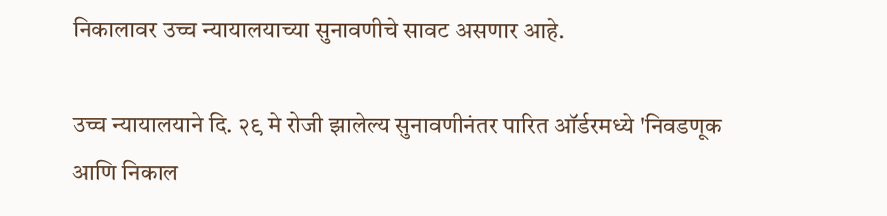निकालावर उच्च न्यायालयाच्या सुनावणीचे सावट असणार आहे.

उच्च न्यायालयाने दि. २९ मे रोजी झालेल्य सुनावणीनंतर पारित ऑर्डरमध्ये 'निवडणूक आणि निकाल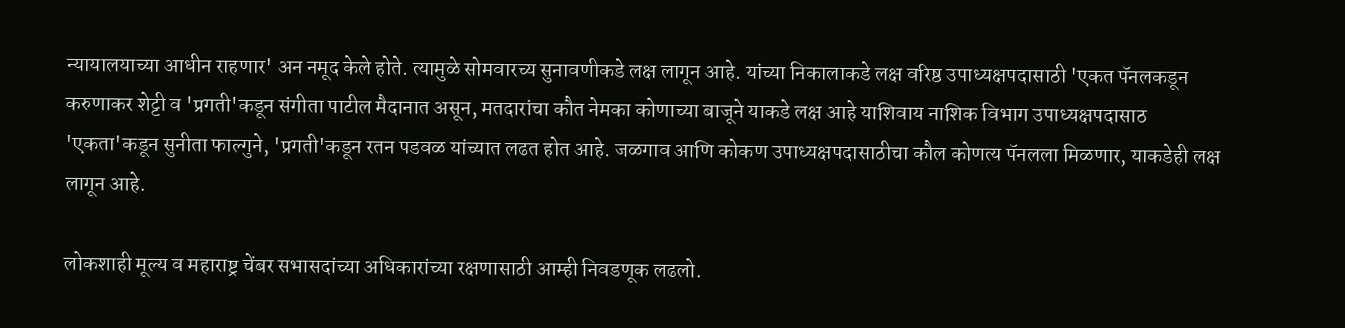न्यायालयाच्या आधीन राहणार' अन नमूद केले होते. त्यामुळे सोमवारच्य सुनावणीकडे लक्ष लागून आहे. यांच्या निकालाकडे लक्ष वरिष्ठ उपाध्यक्षपदासाठी 'एकत पॅनलकडून करुणाकर शेट्टी व 'प्रगती'कडून संगीता पाटील मैदानात असून, मतदारांचा कौत नेमका कोणाच्या बाजूने याकडे लक्ष आहे याशिवाय नाशिक विभाग उपाध्यक्षपदासाठ 'एकता'कडून सुनीता फाल्गुने, 'प्रगती'कडून रतन पडवळ यांच्यात लढत होत आहे. जळगाव आणि कोकण उपाध्यक्षपदासाठीचा कौल कोणत्य पॅनलला मिळणार, याकडेही लक्ष लागून आहे.

लोकशाही मूल्य व महाराष्ट्र चेंबर सभासदांच्या अधिकारांच्या रक्षणासाठी आम्ही निवडणूक लढलो.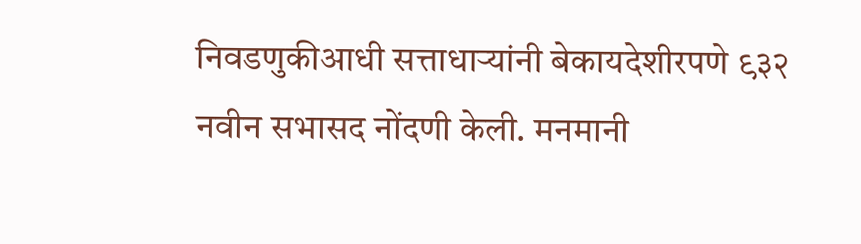निवडणुकीआधी सत्ताधाऱ्यांनी बेकायदेशीरपणे ९३२ नवीन सभासद नोंदणी केली. मनमानी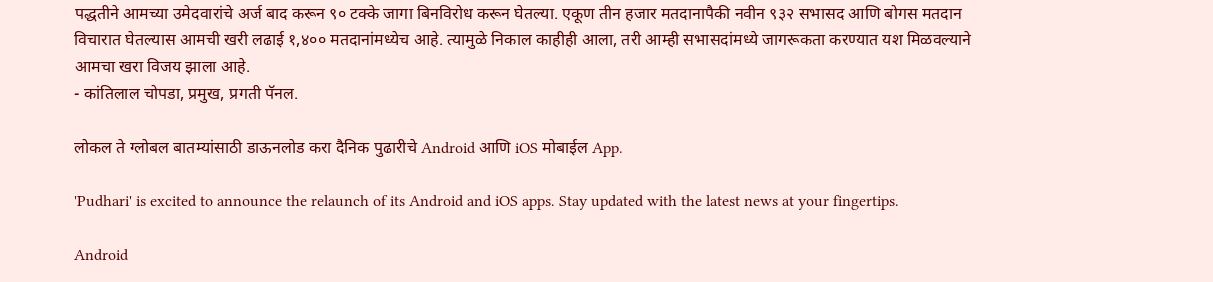पद्धतीने आमच्या उमेदवारांचे अर्ज बाद करून ९० टक्के जागा बिनविरोध करून घेतल्या. एकूण तीन हजार मतदानापैकी नवीन ९३२ सभासद आणि बोगस मतदान विचारात घेतल्यास आमची खरी लढाई १,४०० मतदानांमध्येच आहे. त्यामुळे निकाल काहीही आला, तरी आम्ही सभासदांमध्ये जागरूकता करण्यात यश मिळवल्याने आमचा खरा विजय झाला आहे.
- कांतिलाल चोपडा, प्रमुख, प्रगती पॅनल.

लोकल ते ग्लोबल बातम्यांसाठी डाऊनलोड करा दैनिक पुढारीचे Android आणि iOS मोबाईल App.

'Pudhari' is excited to announce the relaunch of its Android and iOS apps. Stay updated with the latest news at your fingertips.

Android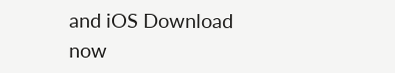and iOS Download now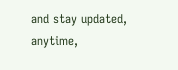and stay updated, anytime,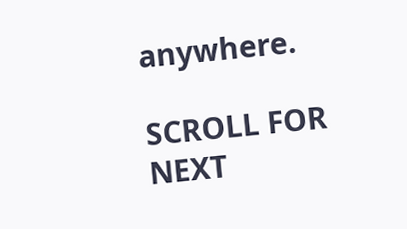anywhere.

SCROLL FOR NEXT